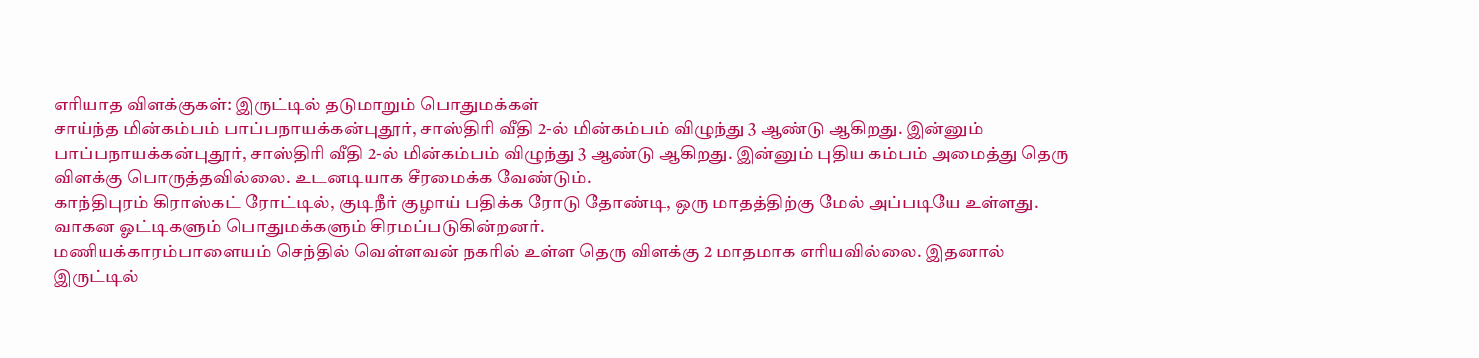எரியாத விளக்குகள்: இருட்டில் தடுமாறும் பொதுமக்கள்
சாய்ந்த மின்கம்பம் பாப்பநாயக்கன்புதூர், சாஸ்திரி வீதி 2-ல் மின்கம்பம் விழுந்து 3 ஆண்டு ஆகிறது. இன்னும்
பாப்பநாயக்கன்புதூர், சாஸ்திரி வீதி 2-ல் மின்கம்பம் விழுந்து 3 ஆண்டு ஆகிறது. இன்னும் புதிய கம்பம் அமைத்து தெரு விளக்கு பொருத்தவில்லை. உடனடியாக சீரமைக்க வேண்டும்.
காந்திபுரம் கிராஸ்கட் ரோட்டில், குடிநீர் குழாய் பதிக்க ரோடு தோண்டி, ஒரு மாதத்திற்கு மேல் அப்படியே உள்ளது. வாகன ஓட்டிகளும் பொதுமக்களும் சிரமப்படுகின்றனர்.
மணியக்காரம்பாளையம் செந்தில் வெள்ளவன் நகரில் உள்ள தெரு விளக்கு 2 மாதமாக எரியவில்லை. இதனால் இருட்டில்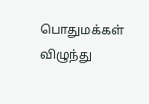பொதுமக்கள் விழுந்து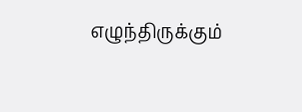எழுந்திருக்கும்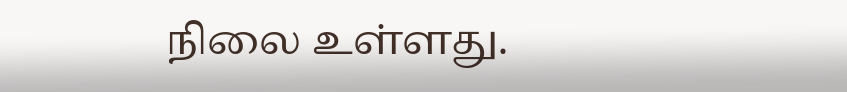நிலை உள்ளது.